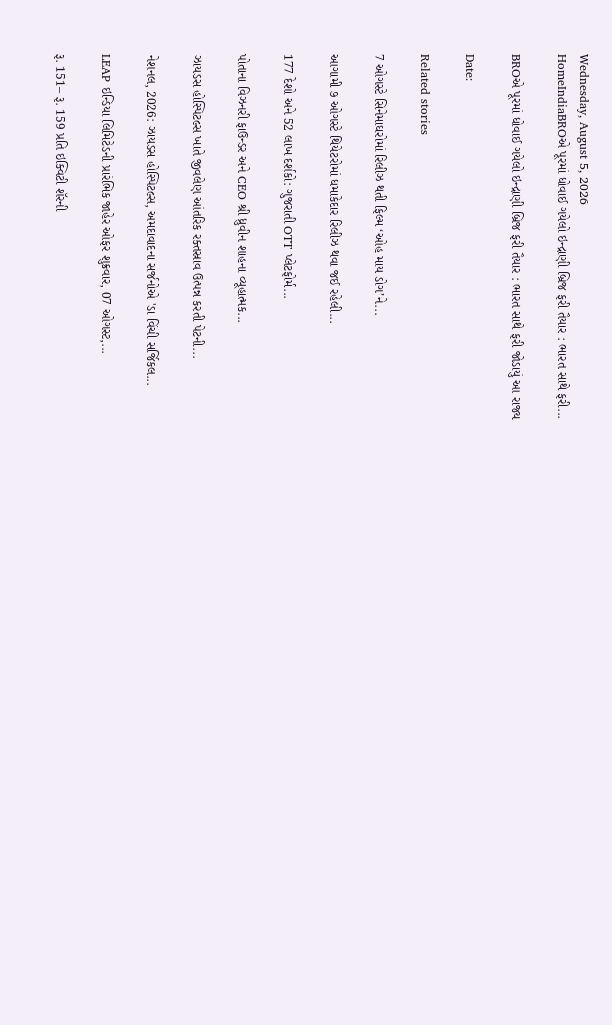Wednesday, August 5, 2026
HomeIndiaBROએ પૂરમાં ધોવાઈ ગયેલો ઇન્દ્રાણી બ્રિજ ફરી તૈયાર : ભારત સાથે ફરી...

BROએ પૂરમાં ધોવાઈ ગયેલો ઇન્દ્રાણી બ્રિજ ફરી તૈયાર : ભારત સાથે ફરી જોડાયું આ રાજ્ય

Date:

Related stories

7 ઓગસ્ટે સિનેમાઘરોમાં રિલીઝ થતી ફિલ્મ ‘ઓહ માય ડોગ’ને...

આગામી ૭ ઓગસ્ટે થિયેટરોમાં ધમાકેદાર રિલીઝ થવા જઈ રહેલી...

177 દેશો અને 52 લાખ દર્શકો: ગુજરાતી OTT પ્લેટફોર્મ...

પોતાના વિઝનરી ફાઉન્ડર અને CEO શ્રી ધ્રુવીન શાહના વ્યૂહાત્મક...

ઝાયડસ હોસ્પિટલ્સ ખાતે જીવલેણ આંતરિક રક્તસ્રાવ ઉત્પન્ન કરતી પેટની...

નેશનલ, 2026: ઝાયડસ હોસ્પિટલ્સ, અમદાવાદના સર્જનોએ 'ડા વિંચી સર્જિકલ...

LEAP ઇન્ડિયા લિમિટેડની પ્રારંભિક જાહેર ઓફર શુક્રવાર, 07 ઓગસ્ટ,...

રૂ. 151– રૂ. 159 પ્રતિ ઇક્વિટી શૅરની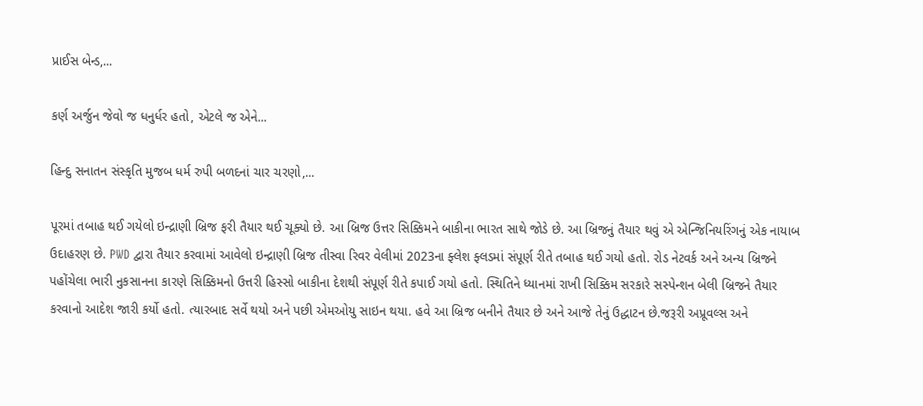પ્રાઈસ બેન્ડ,...

કર્ણ અર્જુન જેવો જ ધનુર્ધર હતો, એટલે જ એને...

હિન્દુ સનાતન સંસ્કૃતિ મુજબ ધર્મ રુપી બળદનાં ચાર ચરણો,...

પૂરમાં તબાહ થઈ ગયેલો ઇન્દ્રાણી બ્રિજ ફરી તૈયાર થઈ ચૂક્યો છે. આ બ્રિજ ઉત્તર સિક્કિમને બાકીના ભારત સાથે જોડે છે. આ બ્રિજનું તૈયાર થવું એ એન્જિનિયરિંગનું એક નાયાબ ઉદાહરણ છે. PWD દ્વારા તૈયાર કરવામાં આવેલો ઇન્દ્રાણી બ્રિજ તીસ્વા રિવર વેલીમાં 2023ના ફ્લેશ ફ્લડમાં સંપૂર્ણ રીતે તબાહ થઈ ગયો હતો. રોડ નેટવર્ક અને અન્ય બ્રિજને પહોંચેલા ભારી નુકસાનના કારણે સિક્કિમનો ઉત્તરી હિસ્સો બાકીના દેશથી સંપૂર્ણ રીતે કપાઈ ગયો હતો. સ્થિતિને ધ્યાનમાં રાખી સિક્કિમ સરકારે સસ્પેન્શન બેલી બ્રિજને તૈયાર કરવાનો આદેશ જારી કર્યો હતો. ત્યારબાદ સર્વે થયો અને પછી એમઓયુ સાઇન થયા. હવે આ બ્રિજ બનીને તૈયાર છે અને આજે તેનું ઉદ્ધાટન છે.જરૂરી અપ્રૂવલ્સ અને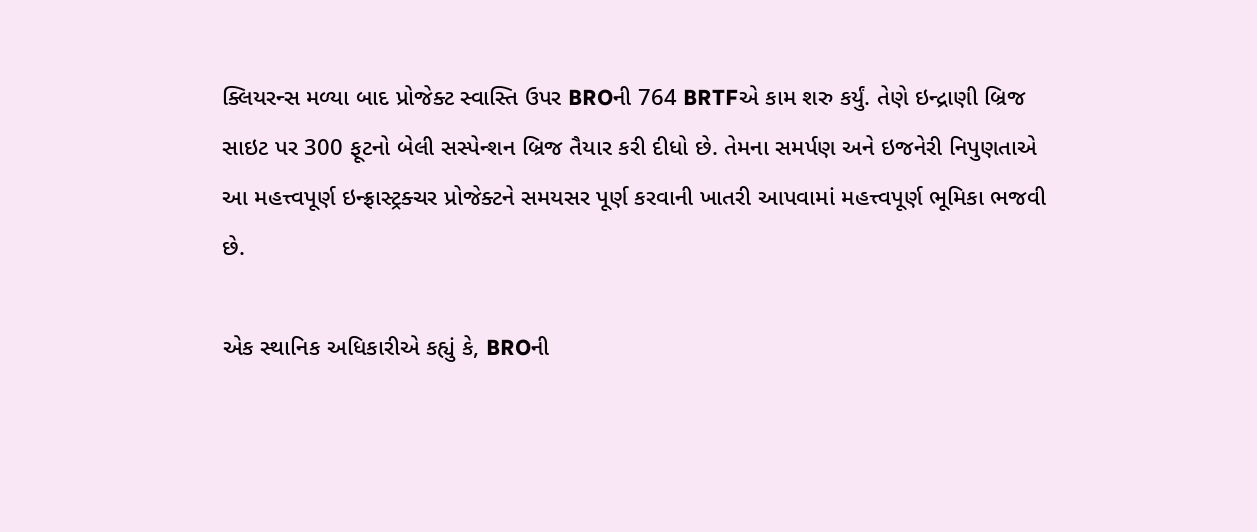ક્લિયરન્સ મળ્યા બાદ પ્રોજેક્ટ સ્વાસ્તિ ઉપર BROની 764 BRTFએ કામ શરુ કર્યું. તેણે ઇન્દ્રાણી બ્રિજ સાઇટ પર 300 ફૂટનો બેલી સસ્પેન્શન બ્રિજ તૈયાર કરી દીધો છે. તેમના સમર્પણ અને ઇજનેરી નિપુણતાએ આ મહત્ત્વપૂર્ણ ઇન્ફ્રાસ્ટ્રક્ચર પ્રોજેક્ટને સમયસર પૂર્ણ કરવાની ખાતરી આપવામાં મહત્ત્વપૂર્ણ ભૂમિકા ભજવી છે.

એક સ્થાનિક અધિકારીએ કહ્યું કે, BROની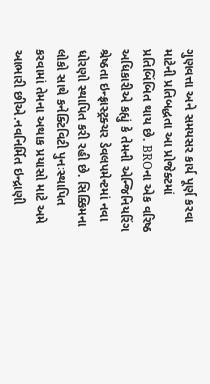ગુણવત્તા અને સમયસર કાર્ય પૂર્ણ કરવા માટેની પ્રતિબદ્ધતા આ પ્રોજેક્ટમાં પ્રતિબિંબિત થાય છે. BROના એક વરિષ્ઠ અધિકારીએ કહ્યું કે તેમની એન્જિનિયરિંગ શ્રેષ્ઠતા ઇન્ફ્રાસ્ટ્રક્ચર ડેવલપમેન્ટમાં નવા ધોરણો સ્થાપિત કરી રહી છે. સિક્કિમના લોકો સાથે કનેક્ટિવિટી પુનઃસ્થાપિત કરવામાં તેમના અથાક પ્રયાસો માટે અમે આભારી છીએ.નવનિર્મિત ઇન્દ્રાણી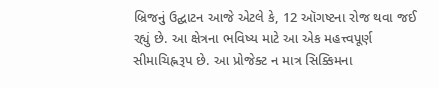બ્રિજનું ઉદ્ઘાટન આજે એટલે કે, 12 ઑગષ્ટના રોજ થવા જઈ રહ્યું છે. આ ક્ષેત્રના ભવિષ્ય માટે આ એક મહત્ત્વપૂર્ણ સીમાચિહ્નરૂપ છે. આ પ્રોજેક્ટ ન માત્ર સિક્કિમના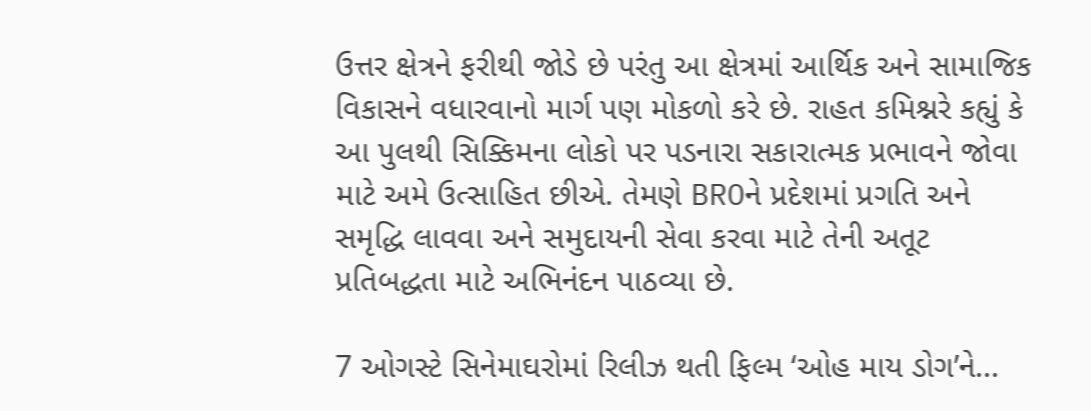ઉત્તર ક્ષેત્રને ફરીથી જોડે છે પરંતુ આ ક્ષેત્રમાં આર્થિક અને સામાજિક વિકાસને વધારવાનો માર્ગ પણ મોકળો કરે છે. રાહત કમિશ્નરે કહ્યું કે આ પુલથી સિક્કિમના લોકો પર પડનારા સકારાત્મક પ્રભાવને જોવા માટે અમે ઉત્સાહિત છીએ. તેમણે BROને પ્રદેશમાં પ્રગતિ અને સમૃદ્ધિ લાવવા અને સમુદાયની સેવા કરવા માટે તેની અતૂટ પ્રતિબદ્ધતા માટે અભિનંદન પાઠવ્યા છે.

7 ઓગસ્ટે સિનેમાઘરોમાં રિલીઝ થતી ફિલ્મ ‘ઓહ માય ડોગ’ને...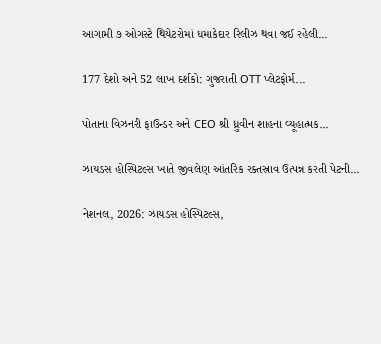આગામી ૭ ઓગસ્ટે થિયેટરોમાં ધમાકેદાર રિલીઝ થવા જઈ રહેલી...

177 દેશો અને 52 લાખ દર્શકો: ગુજરાતી OTT પ્લેટફોર્મ...

પોતાના વિઝનરી ફાઉન્ડર અને CEO શ્રી ધ્રુવીન શાહના વ્યૂહાત્મક...

ઝાયડસ હોસ્પિટલ્સ ખાતે જીવલેણ આંતરિક રક્તસ્રાવ ઉત્પન્ન કરતી પેટની...

નેશનલ, 2026: ઝાયડસ હોસ્પિટલ્સ,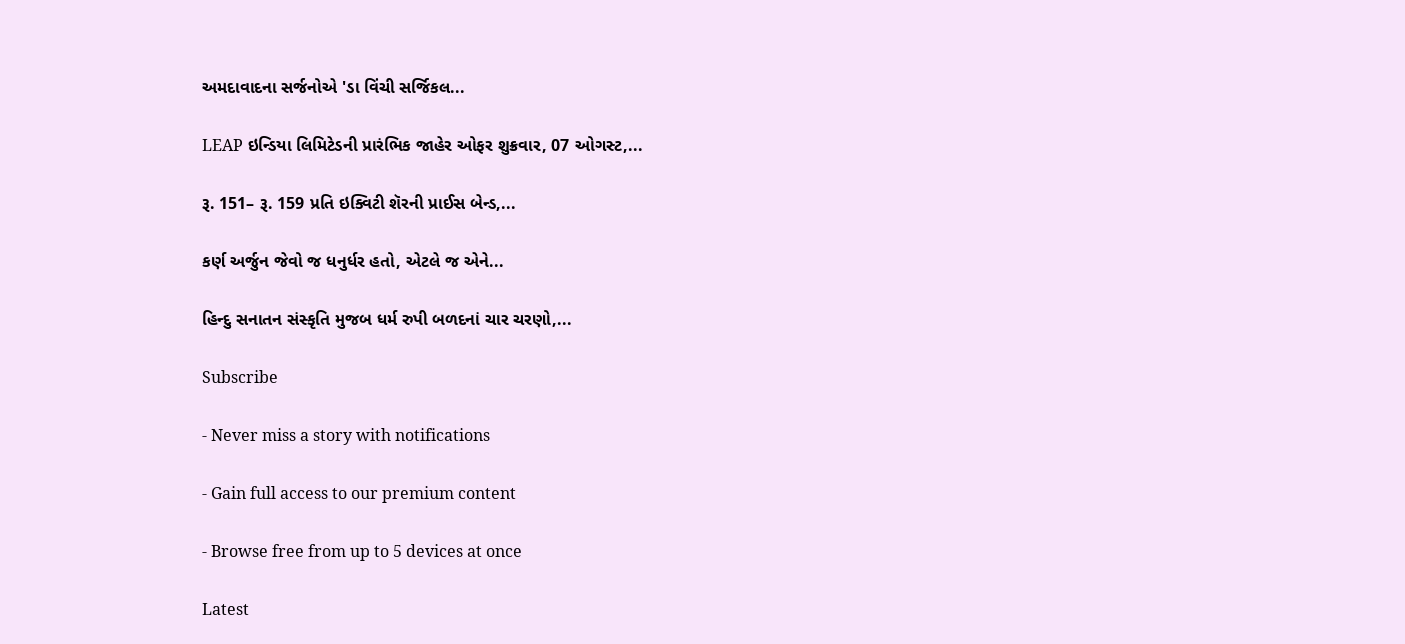અમદાવાદના સર્જનોએ 'ડા વિંચી સર્જિકલ...

LEAP ઇન્ડિયા લિમિટેડની પ્રારંભિક જાહેર ઓફર શુક્રવાર, 07 ઓગસ્ટ,...

રૂ. 151– રૂ. 159 પ્રતિ ઇક્વિટી શૅરની પ્રાઈસ બેન્ડ,...

કર્ણ અર્જુન જેવો જ ધનુર્ધર હતો, એટલે જ એને...

હિન્દુ સનાતન સંસ્કૃતિ મુજબ ધર્મ રુપી બળદનાં ચાર ચરણો,...

Subscribe

- Never miss a story with notifications

- Gain full access to our premium content

- Browse free from up to 5 devices at once

Latest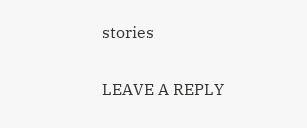stories

LEAVE A REPLY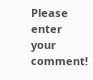Please enter your comment!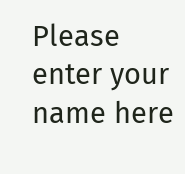Please enter your name here